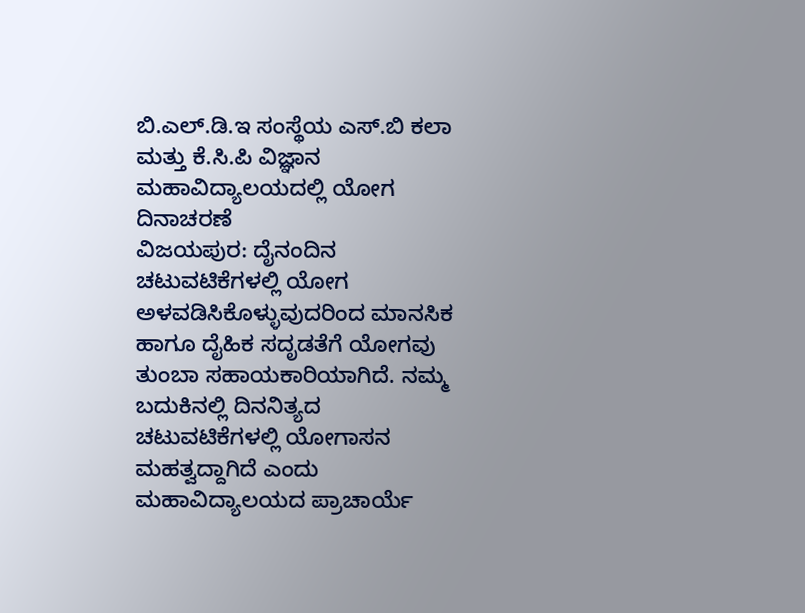ಬಿ.ಎಲ್.ಡಿ.ಇ ಸಂಸ್ಥೆಯ ಎಸ್.ಬಿ ಕಲಾ ಮತ್ತು ಕೆ.ಸಿ.ಪಿ ವಿಜ್ಞಾನ ಮಹಾವಿದ್ಯಾಲಯದಲ್ಲಿ ಯೋಗ ದಿನಾಚರಣೆ
ವಿಜಯಪುರ: ದೈನಂದಿನ ಚಟುವಟಿಕೆಗಳಲ್ಲಿ ಯೋಗ ಅಳವಡಿಸಿಕೊಳ್ಳುವುದರಿಂದ ಮಾನಸಿಕ ಹಾಗೂ ದೈಹಿಕ ಸದೃಡತೆಗೆ ಯೋಗವು ತುಂಬಾ ಸಹಾಯಕಾರಿಯಾಗಿದೆ. ನಮ್ಮ ಬದುಕಿನಲ್ಲಿ ದಿನನಿತ್ಯದ ಚಟುವಟಿಕೆಗಳಲ್ಲಿ ಯೋಗಾಸನ ಮಹತ್ವದ್ದಾಗಿದೆ ಎಂದು ಮಹಾವಿದ್ಯಾಲಯದ ಪ್ರಾಚಾರ್ಯೆ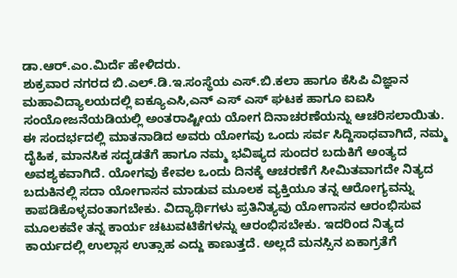ಡಾ.ಆರ್.ಎಂ.ಮಿರ್ದೆ ಹೇಳಿದರು.
ಶುಕ್ರವಾರ ನಗರದ ಬಿ.ಎಲ್.ಡಿ.ಇ.ಸಂಸ್ಥೆಯ ಎಸ್.ಬಿ.ಕಲಾ ಹಾಗೂ ಕೆಸಿಪಿ ವಿಜ್ಞಾನ ಮಹಾವಿದ್ಯಾಲಯದಲ್ಲಿ ಐಕ್ಯೂಎಸಿ,ಎನ್ ಎಸ್ ಎಸ್ ಘಟಕ ಹಾಗೂ ಐಐಸಿ ಸಂಯೋಜನೆಯಡಿಯಲ್ಲಿ ಅಂತರಾಷ್ಟೀಯ ಯೋಗ ದಿನಾಚರಣೆಯನ್ನು ಆಚರಿಸಲಾಯಿತು.
ಈ ಸಂದರ್ಭದಲ್ಲಿ ಮಾತನಾಡಿದ ಅವರು ಯೋಗವು ಒಂದು ಸರ್ವ ಸಿದ್ದಿಸಾಧವಾಗಿದೆ, ನಮ್ಮ ದೈಹಿಕ, ಮಾನಸಿಕ ಸದೃಡತೆಗೆ ಹಾಗೂ ನಮ್ಮ ಭವಿಷ್ಯದ ಸುಂದರ ಬದುಕಿಗೆ ಅಂತ್ಯದ ಅವಶ್ಯಕವಾಗಿದೆ. ಯೋಗವು ಕೇವಲ ಒಂದು ದಿನಕ್ಕೆ ಆಚರಣೆಗೆ ಸೀಮಿತವಾಗದೇ ನಿತ್ಯದ ಬದುಕಿನಲ್ಲಿ ಸದಾ ಯೋಗಾಸನ ಮಾಡುವ ಮೂಲಕ ವ್ಯಕ್ತಿಯೂ ತನ್ನ ಆರೋಗ್ಯವನ್ನು ಕಾಪಡಿಕೊಳ್ಳವಂತಾಗಬೇಕು. ವಿದ್ಯಾರ್ಥಿಗಳು ಪ್ರತಿನಿತ್ಯವು ಯೋಗಾಸನ ಆರಂಭಿಸುವ ಮೂಲಕವೇ ತನ್ನ ಕಾರ್ಯ ಚಟುವಟಿಕೆಗಳನ್ನು ಆರಂಭಿಸಬೇಕು. ಇದರಿಂದ ನಿತ್ಯದ ಕಾರ್ಯದಲ್ಲಿ ಉಲ್ಲಾಸ ಉತ್ಸಾಹ ಎದ್ದು ಕಾಣುತ್ತದೆ. ಅಲ್ಲದೆ ಮನಸ್ಸಿನ ಏಕಾಗ್ರತೆಗೆ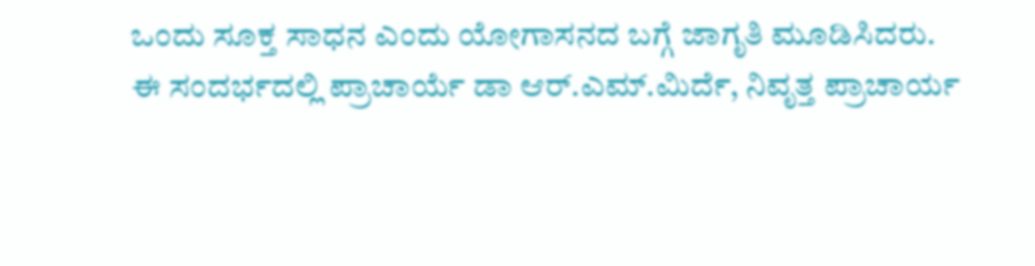ಒಂದು ಸೂಕ್ತ ಸಾಧನ ಎಂದು ಯೋಗಾಸನದ ಬಗ್ಗೆ ಜಾಗೃತಿ ಮೂಡಿಸಿದರು.
ಈ ಸಂದರ್ಭದಲ್ಲಿ ಪ್ರಾಚಾರ್ಯೆ ಡಾ ಆರ್.ಎಮ್.ಮಿರ್ದೆ, ನಿವೃತ್ತ ಪ್ರಾಚಾರ್ಯ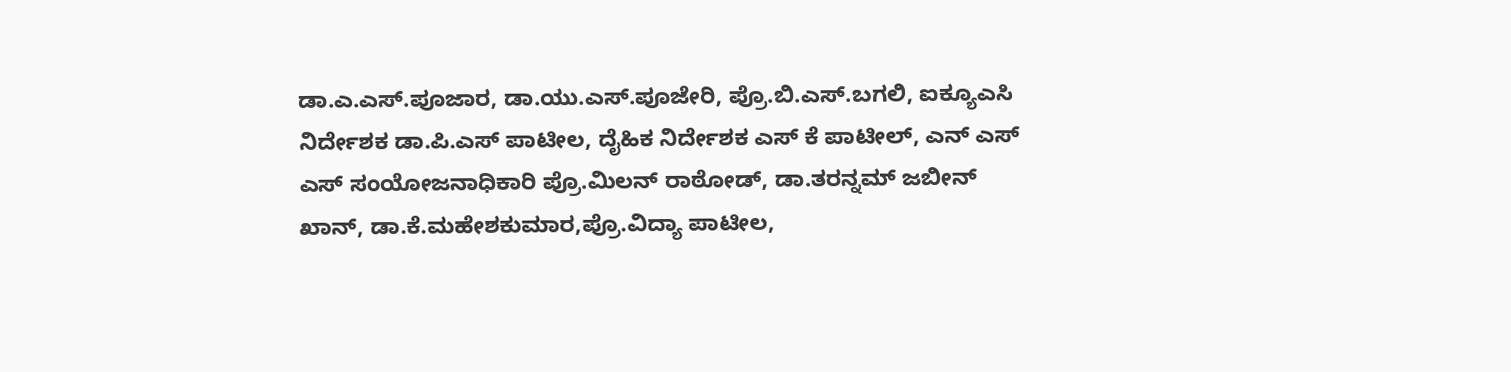ಡಾ.ಎ.ಎಸ್.ಪೂಜಾರ, ಡಾ.ಯು.ಎಸ್.ಪೂಜೇರಿ, ಪ್ರೊ.ಬಿ.ಎಸ್.ಬಗಲಿ, ಐಕ್ಯೂಎಸಿ ನಿರ್ದೇಶಕ ಡಾ.ಪಿ.ಎಸ್ ಪಾಟೀಲ, ದೈಹಿಕ ನಿರ್ದೇಶಕ ಎಸ್ ಕೆ ಪಾಟೀಲ್, ಎನ್ ಎಸ್ ಎಸ್ ಸಂಯೋಜನಾಧಿಕಾರಿ ಪ್ರೊ.ಮಿಲನ್ ರಾಠೋಡ್, ಡಾ.ತರನ್ನಮ್ ಜಬೀನ್ ಖಾನ್, ಡಾ.ಕೆ.ಮಹೇಶಕುಮಾರ,ಪ್ರೊ.ವಿದ್ಯಾ ಪಾಟೀಲ,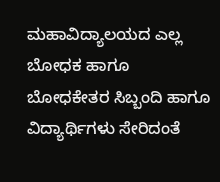ಮಹಾವಿದ್ಯಾಲಯದ ಎಲ್ಲ ಬೋಧಕ ಹಾಗೂ ಬೋಧಕೇತರ ಸಿಬ್ಬಂದಿ ಹಾಗೂ ವಿದ್ಯಾರ್ಥಿಗಳು ಸೇರಿದಂತೆ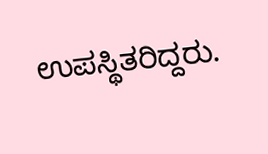ಉಪಸ್ಥಿತರಿದ್ದರು.